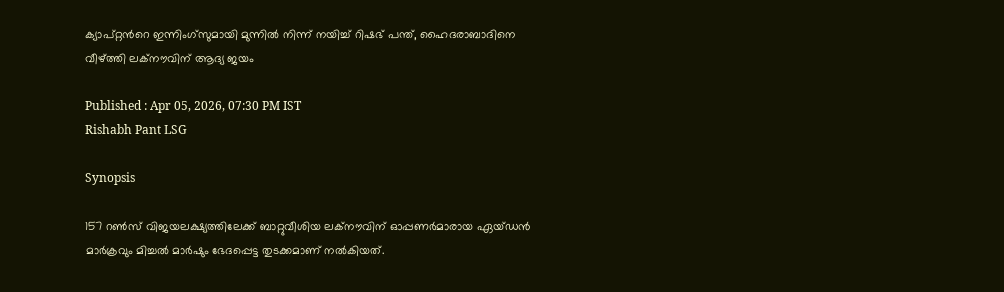ക്യാപ്റ്റന്‍റെ ഇന്നിംഗ്സുമായി മുന്നിൽ നിന്ന് നയിച്ച് റിഷഭ് പന്ത്, ഹൈദരാബാദിനെ വീഴ്ത്തി ലക്നൗവിന് ആദ്യ ജയം

Published : Apr 05, 2026, 07:30 PM IST
Rishabh Pant LSG

Synopsis

157 റണ്‍സ് വിജയലക്ഷ്യത്തിലേക്ക് ബാറ്റുവീശിയ ലക്നൗവിന് ഓപ്പണര്‍മാരായ ഏയ്ഡന്‍ മാര്‍ക്രവും മിച്ചല്‍ മാര്‍ഷും ഭേദപ്പെട്ട തുടക്കമാണ് നല്‍കിയത്.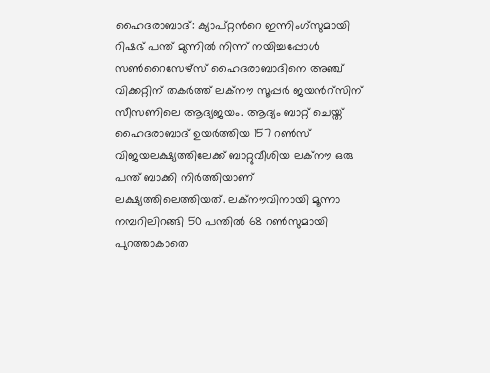ഹൈദരാബാദ്: ക്യാപ്റ്റന്‍റെ ഇന്നിംഗ്സുമായി റിഷഭ് പന്ത് മുന്നില്‍ നിന്ന് നയിച്ചപ്പോള്‍ സണ്‍റൈസേഴ്സ് ഹൈദരാബാദിനെ അഞ്ച് വിക്കറ്റിന് തകര്‍ത്ത് ലക്നൗ സൂപ്പര്‍ ജയന്‍റ്സിന് സീസണിലെ ആദ്യജയം. ആദ്യം ബാറ്റ് ചെയ്ത് ഹൈദരാബാദ് ഉയര്‍ത്തിയ 157 റണ്‍സ് വിജയലക്ഷ്യത്തിലേക്ക് ബാറ്റുവീശിയ ലക്നൗ ഒരു പന്ത് ബാക്കി നിര്‍ത്തിയാണ് ലക്ഷ്യത്തിലെത്തിയത്. ലക്നൗവിനായി മൂന്നാ നമ്പറിലിറങ്ങി 50 പന്തില്‍ 68 റണ്‍സുമായി പുറത്താകാതെ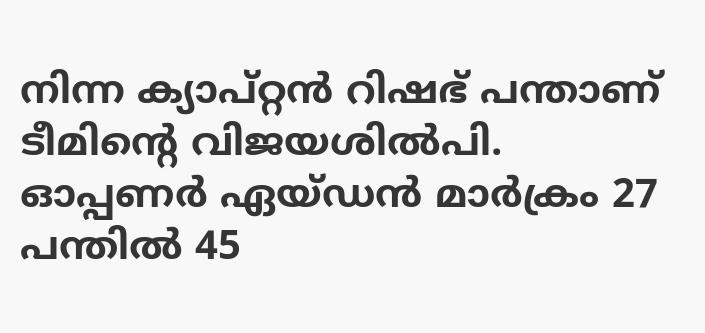നിന്ന ക്യാപ്റ്റൻ റിഷഭ് പന്താണ് ടീമിന്‍റെ വിജയശില്‍പി. ഓപ്പണര്‍ ഏയ്ഡന്‍ മാര്‍ക്രം 27 പന്തില്‍ 45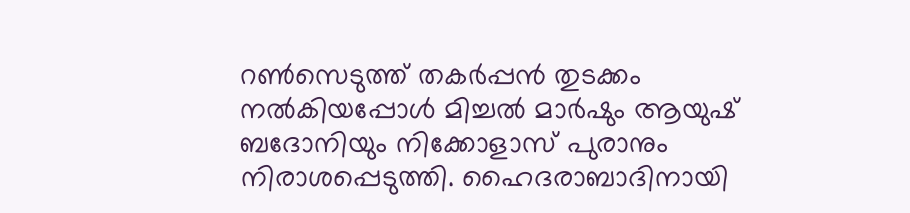റണ്‍സെടുത്ത് തകര്‍പ്പന്‍ തുടക്കം നല്‍കിയപ്പോള്‍ മിച്ചല്‍ മാര്‍ഷും ആയുഷ് ബദോനിയും നിക്കോളാസ് പുരാനും നിരാശപ്പെടുത്തി. ഹൈദരാബാദിനായി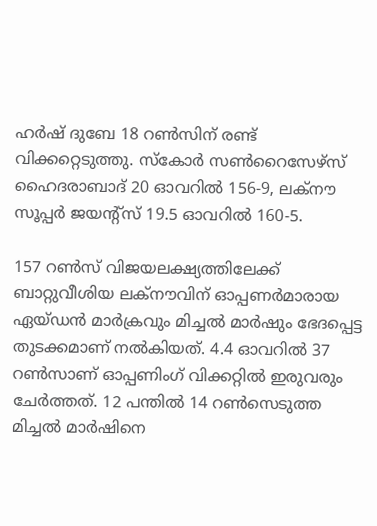ഹര്‍ഷ് ദുബേ 18 റണ്‍സിന് രണ്ട് വിക്കറ്റെടുത്തു. സ്കോര്‍ സണ്‍റൈസേഴ്സ് ഹൈദരാബാദ് 20 ഓവറില്‍ 156-9, ലക്നൗ സൂപ്പര്‍ ജയന്‍റ്സ് 19.5 ഓവറില്‍ 160-5.

157 റണ്‍സ് വിജയലക്ഷ്യത്തിലേക്ക് ബാറ്റുവീശിയ ലക്നൗവിന് ഓപ്പണര്‍മാരായ ഏയ്ഡന്‍ മാര്‍ക്രവും മിച്ചല്‍ മാര്‍ഷും ഭേദപ്പെട്ട തുടക്കമാണ് നല്‍കിയത്. 4.4 ഓവറില്‍ 37 റണ്‍സാണ് ഓപ്പണിംഗ് വിക്കറ്റില്‍ ഇരുവരും ചേര്‍ത്തത്. 12 പന്തില്‍ 14 റണ്‍സെടുത്ത മിച്ചല്‍ മാര്‍ഷിനെ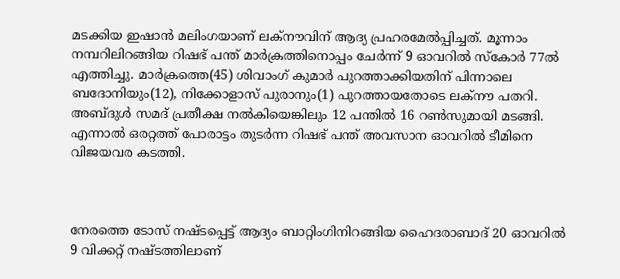മടക്കിയ ഇഷാന്‍ മലിംഗയാണ് ലക്നൗവിന് ആദ്യ പ്രഹരമേല്‍പ്പിച്ചത്. മൂന്നാം നമ്പറിലിറങ്ങിയ റിഷഭ് പന്ത് മാര്‍ക്രത്തിനൊപ്പം ചേര്‍ന്ന് 9 ഓവറില്‍ സ്കോര്‍ 77ല്‍ എത്തിച്ചു. മാര്‍ക്രത്തെ(45) ശിവാംഗ് കുമാര്‍ പുറത്താക്കിയതിന് പിന്നാലെ ബദോനിയും(12), നിക്കോളാസ് പുരാനും(1) പുറത്തായതോടെ ലക്നൗ പതറി. അബ്ദുള്‍ സമദ് പ്രതീക്ഷ നല്‍കിയെങ്കിലും 12 പന്തില്‍ 16 റണ്‍സുമായി മടങ്ങി. എന്നാല്‍ ഒരറ്റത്ത് പോരാട്ടം തുടര്‍ന്ന റിഷഭ് പന്ത് അവസാന ഓവറില്‍ ടീമിനെ വിജയവര കടത്തി.



നേരത്തെ ടോസ് നഷ്ടപ്പെട്ട് ആദ്യം ബാറ്റിംഗിനിറങ്ങിയ ഹൈദരാബാദ് 20 ഓവറില്‍ 9 വിക്കറ്റ് നഷ്ടത്തിലാണ്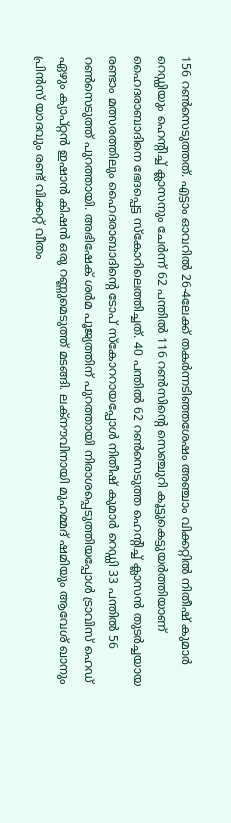156 റണ്‍സെടുത്തത്. എട്ടാം ഓവറില്‍ 26-4ലേക്ക് തകര്‍ന്നടിഞ്ഞശേഷം അഞ്ചാം വിക്കറ്റില്‍ നിതീഷ് കുമാര്‍ റെഡ്ഡിയും ഹെന്‍റിച്ച് ക്ലാസനും ചേര്‍ന്ന് 62 പന്തില്‍ 116 റണ്‍സിന്‍റെ സെഞ്ചുറി കൂട്ടുകെട്ടുയര്‍ത്തിയാണ് ഹൈദരാബാദിനെ ഭേദപ്പെട്ട സ്കോറിലെത്തിച്ചത്. 40 പന്തില്‍ 62 റണ്‍സെടുത്ത ഹെന്‍റിച്ച് ക്ലാസന്‍ തുടര്‍ച്ചയായ രണ്ടാം മത്സരത്തിലും ഹൈദരാബാദിന്‍റെ ടോപ് സ്കോററായപ്പോള്‍ നിതീഷ് കുമാര്‍ റെഡ്ഡി 33 പന്തില്‍ 56 റണ്‍സെടുത്ത് പുറത്തായി. അഭിഷേക് ശര്‍മ പൂജ്യത്തിന് പുറത്തായി നിരാശപ്പെടുത്തിയപ്പോള്‍ ട്രാവിസ് ഹെഡ് ഏഴും ക്യാപ്റ്റൻ ഇഷാന്‍ കിഷന്‍ ഒരു റണ്ണുമെടുത്ത് മടങ്ങി. ലക്നൗവിനായി മുഹമ്മദ് ഷമിയും ആവേശ് ഖാനും പ്രിന്‍സ് യാദവും രണ്ട് വിക്കറ്റ് വീതം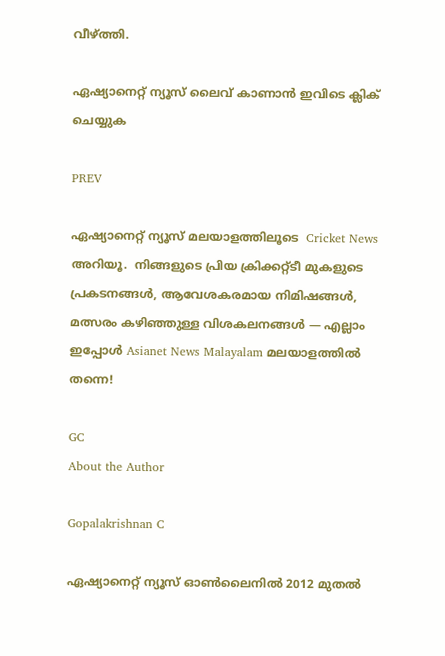വീഴ്ത്തി.

ഏഷ്യാനെറ്റ് ന്യൂസ് ലൈവ് കാണാന്‍ ഇവിടെ ക്ലിക് ചെയ്യുക

PREV

ഏഷ്യാനെറ്റ് ന്യൂസ് മലയാളത്തിലൂടെ  Cricket News അറിയൂ.  നിങ്ങളുടെ പ്രിയ ക്രിക്കറ്റ്ടീ മുകളുടെ പ്രകടനങ്ങൾ, ആവേശകരമായ നിമിഷങ്ങൾ, മത്സരം കഴിഞ്ഞുള്ള വിശകലനങ്ങൾ — എല്ലാം ഇപ്പോൾ Asianet News Malayalam മലയാളത്തിൽ തന്നെ!

GC
About the Author

Gopalakrishnan C

ഏഷ്യാനെറ്റ് ന്യൂസ് ഓണ്‍ലൈനില്‍ 2012 മുതല്‍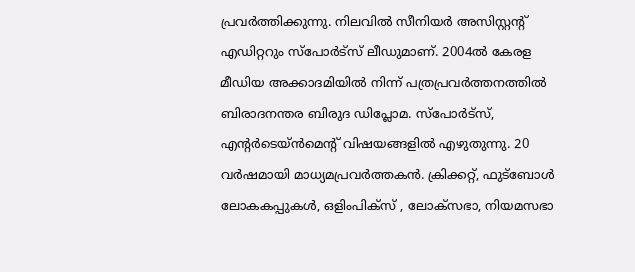പ്രവര്‍ത്തിക്കുന്നു. നിലവില്‍ സീനിയര്‍ അസിസ്റ്റന്‍റ് എഡിറ്ററും സ്പോർട്സ് ലീഡുമാണ്. 2004ൽ കേരള മീഡിയ അക്കാദമിയില്‍ നിന്ന് പത്രപ്രവര്‍ത്തനത്തില്‍ ബിരാദനന്തര ബിരുദ ഡിപ്ലോമ. സ്പോര്‍ട്സ്, എന്‍റര്‍ടെയ്ൻമെന്‍റ് വിഷയങ്ങളില്‍ എഴുതുന്നു. 20 വര്‍ഷമായി മാധ്യമപ്രവര്‍ത്തകൻ. ക്രിക്കറ്റ്, ഫുട്ബോള്‍ ലോകകപ്പുകൾ, ഒളിംപിക്സ് , ലോക്സഭാ, നിയമസഭാ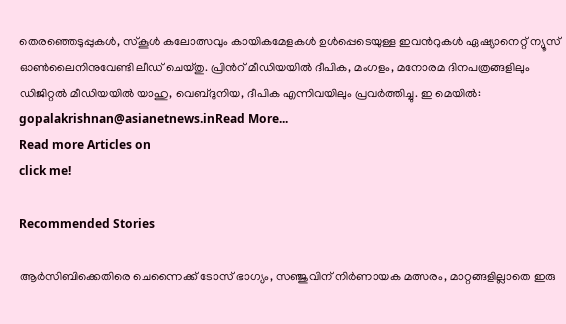തെരഞ്ഞെടുപ്പുകള്‍, സ്കൂള്‍ കലോത്സവും കായികമേളകള്‍ ഉള്‍പ്പെടെയുള്ള ഇവന്‍റുകള്‍ ഏഷ്യാനെറ്റ് ന്യൂസ് ഓണ്‍ലൈനിനുവേണ്ടി ലീഡ് ചെയ്തു. പ്രിന്‍റ് മീഡിയയില്‍ ദീപിക, മംഗളം, മനോരമ ദിനപത്രങ്ങളിലും ഡിജിറ്റൽ മീഡിയയില്‍ യാഹു, വെബ്ദുനിയ, ദീപിക എന്നിവയിലും പ്രവര്‍ത്തിച്ചു. ഇ മെയില്‍: gopalakrishnan@asianetnews.inRead More...
Read more Articles on
click me!

Recommended Stories

ആര്‍സിബിക്കെതിരെ ചെന്നൈക്ക് ടോസ് ഭാഗ്യം, സഞ്ജുവിന് നിര്‍ണായക മത്സരം, മാറ്റങ്ങളില്ലാതെ ഇരു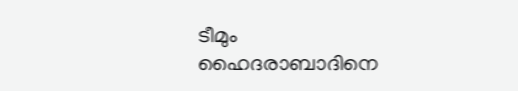ടീമും
ഹൈദരാബാദിനെ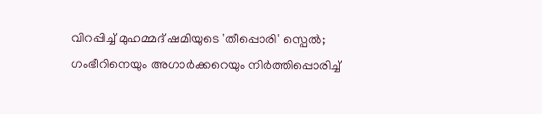വിറപ്പിച്ച് മുഹമ്മദ് ഷമിയുടെ 'തീപ്പൊരി' സ്പെൽ; ഗംഭീറിനെയും അഗാർക്കറെയും നിര്‍ത്തിപ്പൊരിച്ച്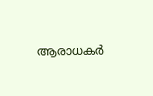ആരാധകര്‍